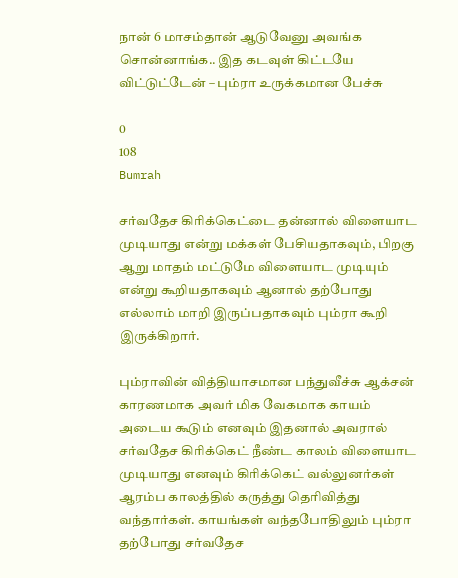நான் 6 மாசம்தான் ஆடுவேனு அவங்க சொன்னாங்க.. இத கடவுள் கிட்டயே விட்டுட்டேன் – பும்ரா உருக்கமான பேச்சு

0
108
Bumrah

சர்வதேச கிரிக்கெட்டை தன்னால் விளையாட முடியாது என்று மக்கள் பேசியதாகவும், பிறகு ஆறு மாதம் மட்டுமே விளையாட முடியும் என்று கூறியதாகவும் ஆனால் தற்போது எல்லாம் மாறி இருப்பதாகவும் பும்ரா கூறி இருக்கிறார்.

பும்ராவின் வித்தியாசமான பந்துவீச்சு ஆக்சன் காரணமாக அவர் மிக வேகமாக காயம் அடைய கூடும் எனவும் இதனால் அவரால் சர்வதேச கிரிக்கெட் நீண்ட காலம் விளையாட முடியாது எனவும் கிரிக்கெட் வல்லுனர்கள் ஆரம்ப காலத்தில் கருத்து தெரிவித்து வந்தார்கள். காயங்கள் வந்தபோதிலும் பும்ரா தற்போது சர்வதேச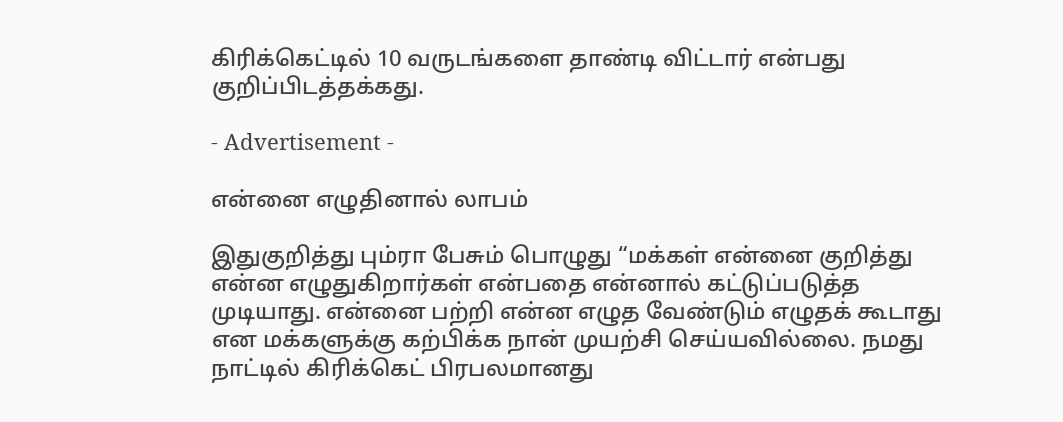கிரிக்கெட்டில் 10 வருடங்களை தாண்டி விட்டார் என்பது குறிப்பிடத்தக்கது.

- Advertisement -

என்னை எழுதினால் லாபம்

இதுகுறித்து பும்ரா பேசும் பொழுது “மக்கள் என்னை குறித்து என்ன எழுதுகிறார்கள் என்பதை என்னால் கட்டுப்படுத்த முடியாது. என்னை பற்றி என்ன எழுத வேண்டும் எழுதக் கூடாது என மக்களுக்கு கற்பிக்க நான் முயற்சி செய்யவில்லை. நமது நாட்டில் கிரிக்கெட் பிரபலமானது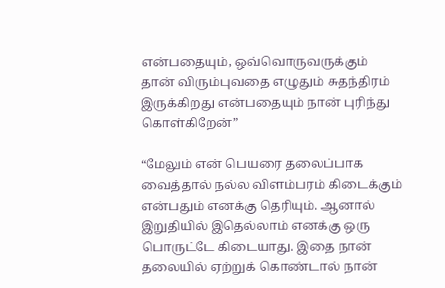என்பதையும், ஒவ்வொருவருக்கும் தான் விரும்புவதை எழுதும் சுதந்திரம் இருக்கிறது என்பதையும் நான் புரிந்து கொள்கிறேன்”

“மேலும் என் பெயரை தலைப்பாக வைத்தால் நல்ல விளம்பரம் கிடைக்கும் என்பதும் எனக்கு தெரியும். ஆனால் இறுதியில் இதெல்லாம் எனக்கு ஒரு பொருட்டே கிடையாது. இதை நான் தலையில் ஏற்றுக் கொண்டால் நான்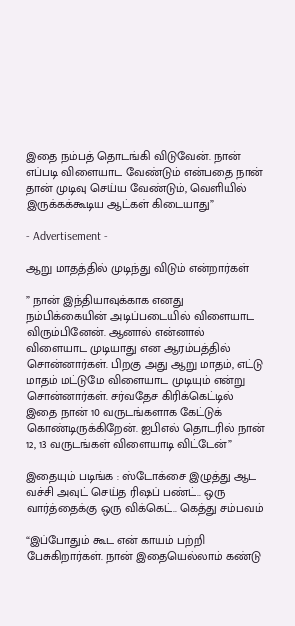இதை நம்பத் தொடங்கி விடுவேன். நான் எப்படி விளையாட வேண்டும் என்பதை நான் தான் முடிவு செய்ய வேண்டும், வெளியில் இருக்கக்கூடிய ஆட்கள் கிடையாது”

- Advertisement -

ஆறு மாதத்தில் முடிந்து விடும் என்றார்கள்

” நான் இந்தியாவுக்காக எனது நம்பிக்கையின் அடிப்படையில் விளையாட விரும்பினேன். ஆனால் என்னால் விளையாட முடியாது என ஆரம்பத்தில் சொன்னார்கள். பிறகு அது ஆறு மாதம், எட்டு மாதம் மட்டுமே விளையாட முடியும் என்று சொன்னார்கள். சர்வதேச கிரிக்கெட்டில் இதை நான் 10 வருடங்களாக கேட்டுக் கொண்டிருக்கிறேன். ஐபிஎல் தொடரில் நான் 12, 13 வருடங்கள் விளையாடி விட்டேன்”

இதையும் படிங்க : ஸ்டோக்சை இழுத்து ஆட வச்சி அவுட் செய்த ரிஷப் பண்ட்.. ஒரு வார்த்தைக்கு ஒரு விக்கெட்.. கெத்து சம்பவம்

“இப்போதும் கூட என் காயம் பற்றி பேசுகிறார்கள். நான் இதையெல்லாம் கண்டு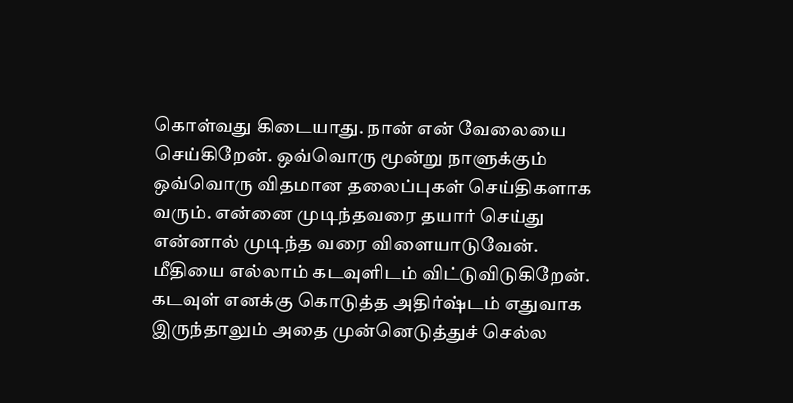கொள்வது கிடையாது. நான் என் வேலையை செய்கிறேன். ஒவ்வொரு மூன்று நாளுக்கும் ஒவ்வொரு விதமான தலைப்புகள் செய்திகளாக வரும். என்னை முடிந்தவரை தயார் செய்து என்னால் முடிந்த வரை விளையாடுவேன். மீதியை எல்லாம் கடவுளிடம் விட்டுவிடுகிறேன். கடவுள் எனக்கு கொடுத்த அதிர்ஷ்டம் எதுவாக இருந்தாலும் அதை முன்னெடுத்துச் செல்ல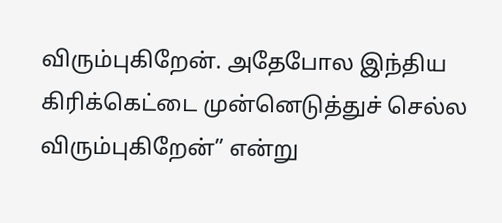விரும்புகிறேன். அதேபோல இந்திய கிரிக்கெட்டை முன்னெடுத்துச் செல்ல விரும்புகிறேன்” என்று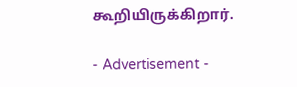கூறியிருக்கிறார்.

- Advertisement -